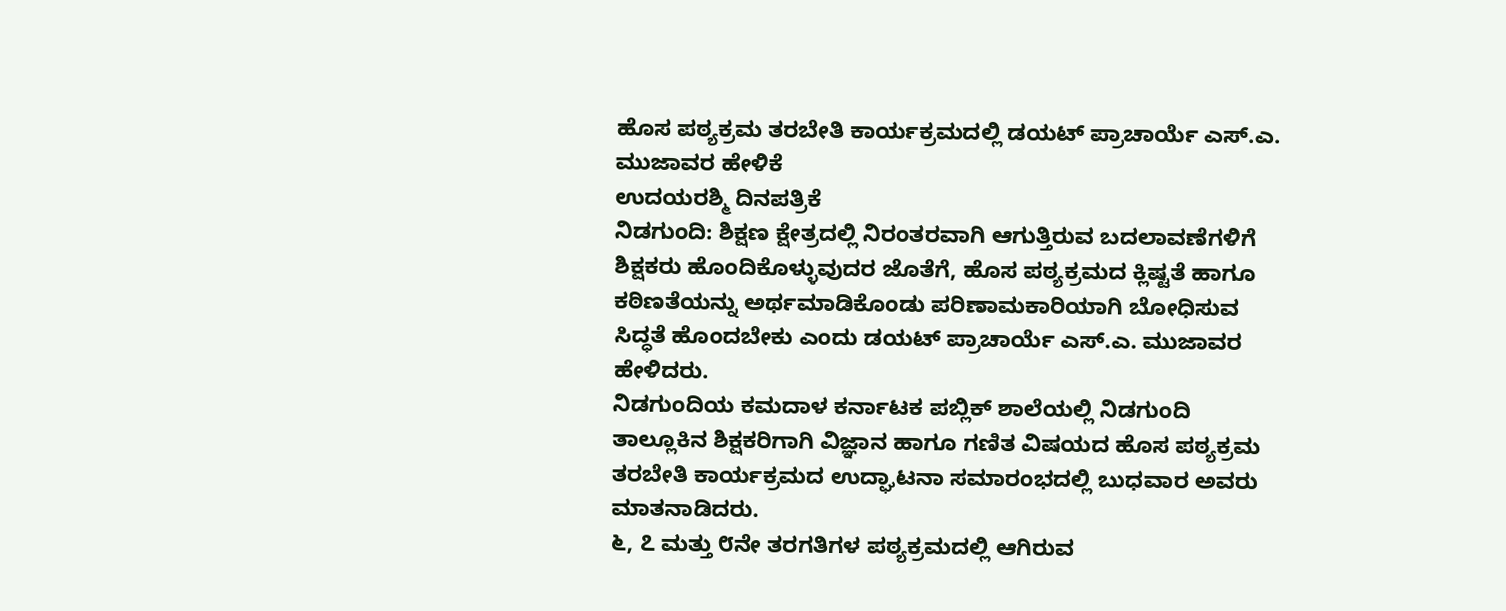ಹೊಸ ಪಠ್ಯಕ್ರಮ ತರಬೇತಿ ಕಾರ್ಯಕ್ರಮದಲ್ಲಿ ಡಯಟ್ ಪ್ರಾಚಾರ್ಯೆ ಎಸ್.ಎ. ಮುಜಾವರ ಹೇಳಿಕೆ
ಉದಯರಶ್ಮಿ ದಿನಪತ್ರಿಕೆ
ನಿಡಗುಂದಿ: ಶಿಕ್ಷಣ ಕ್ಷೇತ್ರದಲ್ಲಿ ನಿರಂತರವಾಗಿ ಆಗುತ್ತಿರುವ ಬದಲಾವಣೆಗಳಿಗೆ ಶಿಕ್ಷಕರು ಹೊಂದಿಕೊಳ್ಳುವುದರ ಜೊತೆಗೆ, ಹೊಸ ಪಠ್ಯಕ್ರಮದ ಕ್ಲಿಷ್ಟತೆ ಹಾಗೂ ಕಠಿಣತೆಯನ್ನು ಅರ್ಥಮಾಡಿಕೊಂಡು ಪರಿಣಾಮಕಾರಿಯಾಗಿ ಬೋಧಿಸುವ ಸಿದ್ಧತೆ ಹೊಂದಬೇಕು ಎಂದು ಡಯಟ್ ಪ್ರಾಚಾರ್ಯೆ ಎಸ್.ಎ. ಮುಜಾವರ ಹೇಳಿದರು.
ನಿಡಗುಂದಿಯ ಕಮದಾಳ ಕರ್ನಾಟಕ ಪಬ್ಲಿಕ್ ಶಾಲೆಯಲ್ಲಿ ನಿಡಗುಂದಿ ತಾಲ್ಲೂಕಿನ ಶಿಕ್ಷಕರಿಗಾಗಿ ವಿಜ್ಞಾನ ಹಾಗೂ ಗಣಿತ ವಿಷಯದ ಹೊಸ ಪಠ್ಯಕ್ರಮ ತರಬೇತಿ ಕಾರ್ಯಕ್ರಮದ ಉದ್ಘಾಟನಾ ಸಮಾರಂಭದಲ್ಲಿ ಬುಧವಾರ ಅವರು ಮಾತನಾಡಿದರು.
೬, ೭ ಮತ್ತು ೮ನೇ ತರಗತಿಗಳ ಪಠ್ಯಕ್ರಮದಲ್ಲಿ ಆಗಿರುವ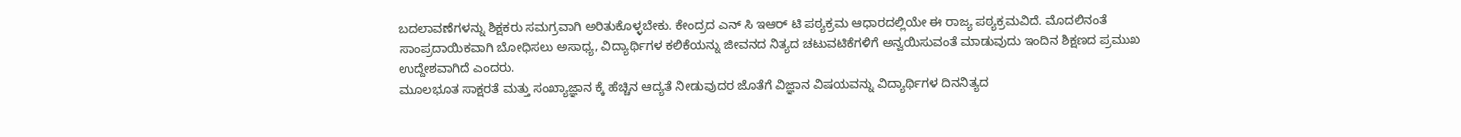ಬದಲಾವಣೆಗಳನ್ನು ಶಿಕ್ಷಕರು ಸಮಗ್ರವಾಗಿ ಅರಿತುಕೊಳ್ಳಬೇಕು. ಕೇಂದ್ರದ ಎನ್ ಸಿ ಇಆರ್ ಟಿ ಪಠ್ಯಕ್ರಮ ಆಧಾರದಲ್ಲಿಯೇ ಈ ರಾಜ್ಯ ಪಠ್ಯಕ್ರಮವಿದೆ. ಮೊದಲಿನಂತೆ ಸಾಂಪ್ರದಾಯಿಕವಾಗಿ ಬೋಧಿಸಲು ಅಸಾಧ್ಯ, ವಿದ್ಯಾರ್ಥಿಗಳ ಕಲಿಕೆಯನ್ನು ಜೀವನದ ನಿತ್ಯದ ಚಟುವಟಿಕೆಗಳಿಗೆ ಅನ್ವಯಿಸುವಂತೆ ಮಾಡುವುದು ಇಂದಿನ ಶಿಕ್ಷಣದ ಪ್ರಮುಖ ಉದ್ದೇಶವಾಗಿದೆ ಎಂದರು.
ಮೂಲಭೂತ ಸಾಕ್ಷರತೆ ಮತ್ತು ಸಂಖ್ಯಾಜ್ಞಾನ ಕ್ಕೆ ಹೆಚ್ಚಿನ ಆದ್ಯತೆ ನೀಡುವುದರ ಜೊತೆಗೆ ವಿಜ್ಞಾನ ವಿಷಯವನ್ನು ವಿದ್ಯಾರ್ಥಿಗಳ ದಿನನಿತ್ಯದ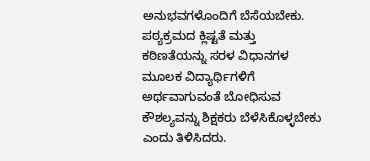ಅನುಭವಗಳೊಂದಿಗೆ ಬೆಸೆಯಬೇಕು. ಪಠ್ಯಕ್ರಮದ ಕ್ಲಿಷ್ಟತೆ ಮತ್ತು ಕಠಿಣತೆಯನ್ನು ಸರಳ ವಿಧಾನಗಳ ಮೂಲಕ ವಿದ್ಯಾರ್ಥಿಗಳಿಗೆ ಅರ್ಥವಾಗುವಂತೆ ಬೋಧಿಸುವ ಕೌಶಲ್ಯವನ್ನು ಶಿಕ್ಷಕರು ಬೆಳೆಸಿಕೊಳ್ಳಬೇಕು ಎಂದು ತಿಳಿಸಿದರು.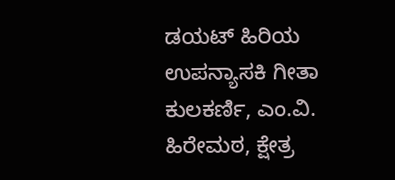ಡಯಟ್ ಹಿರಿಯ ಉಪನ್ಯಾಸಕಿ ಗೀತಾ ಕುಲಕರ್ಣಿ, ಎಂ.ವಿ. ಹಿರೇಮಠ, ಕ್ಷೇತ್ರ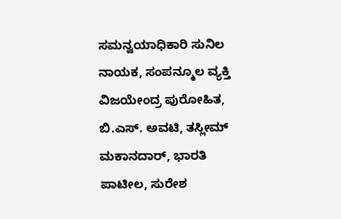ಸಮನ್ವಯಾಧಿಕಾರಿ ಸುನಿಲ ನಾಯಕ, ಸಂಪನ್ಮೂಲ ವ್ಯಕ್ತಿ ವಿಜಯೇಂದ್ರ ಪುರೋಹಿತ, ಬಿ.ಎಸ್. ಅವಟಿ, ತಸ್ಲೀಮ್ ಮಕಾನದಾರ್, ಭಾರತಿ ಪಾಟೀಲ, ಸುರೇಶ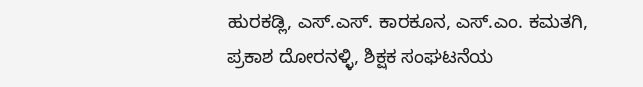ಹುರಕಡ್ಲಿ, ಎಸ್.ಎಸ್. ಕಾರಕೂನ, ಎಸ್.ಎಂ. ಕಮತಗಿ, ಪ್ರಕಾಶ ದೋರನಳ್ಳಿ, ಶಿಕ್ಷಕ ಸಂಘಟನೆಯ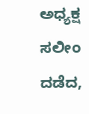ಅಧ್ಯಕ್ಷ ಸಲೀಂ ದಡೆದ,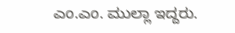ಎಂ.ಎಂ. ಮುಲ್ಲಾ ಇದ್ದರು.